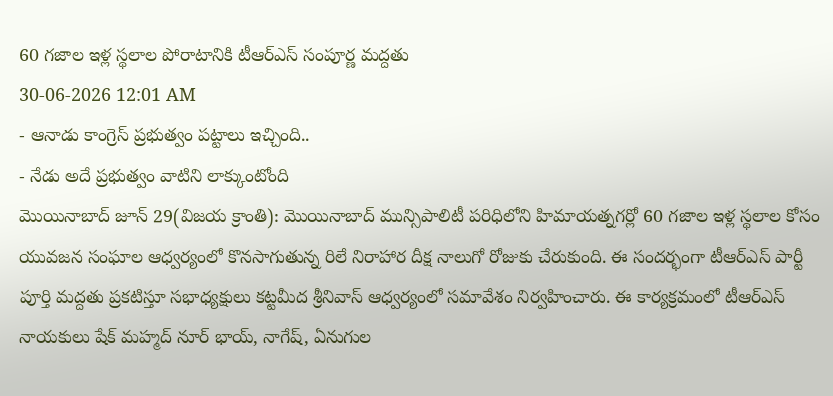60 గజాల ఇళ్ల స్థలాల పోరాటానికి టీఆర్ఎస్ సంపూర్ణ మద్దతు
30-06-2026 12:01 AM
- ఆనాడు కాంగ్రెస్ ప్రభుత్వం పట్టాలు ఇచ్చింది..
- నేడు అదే ప్రభుత్వం వాటిని లాక్కుంటోంది
మొయినాబాద్ జూన్ 29(విజయ క్రాంతి): మొయినాబాద్ మున్సిపాలిటీ పరిధిలోని హిమాయత్నగర్లో 60 గజాల ఇళ్ల స్థలాల కోసం యువజన సంఘాల ఆధ్వర్యంలో కొనసాగుతున్న రిలే నిరాహార దీక్ష నాలుగో రోజుకు చేరుకుంది. ఈ సందర్భంగా టీఆర్ఎస్ పార్టీ పూర్తి మద్దతు ప్రకటిస్తూ సభాధ్యక్షులు కట్టమీద శ్రీనివాస్ ఆధ్వర్యంలో సమావేశం నిర్వహించారు. ఈ కార్యక్రమంలో టీఆర్ఎస్ నాయకులు షేక్ మహ్మద్ నూర్ భాయ్, నాగేష్, ఏనుగుల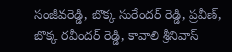సంజీవరెడ్డి, బొక్క సురేందర్ రెడ్డి, ప్రవీణ్, బొక్క రవీందర్ రెడ్డి, కావాలి శ్రీనివాస్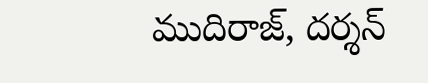ముదిరాజ్, దర్శన్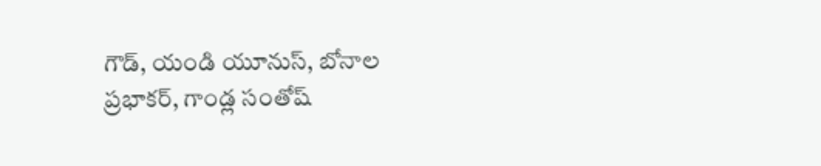గౌడ్, యండి యూనుస్, బోనాల ప్రభాకర్, గాండ్ల సంతోష్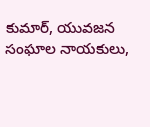కుమార్, యువజన సంఘాల నాయకులు,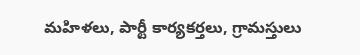మహిళలు, పార్టీ కార్యకర్తలు, గ్రామస్తులు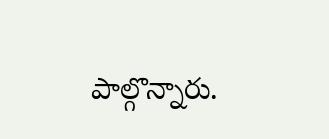పాల్గొన్నారు.